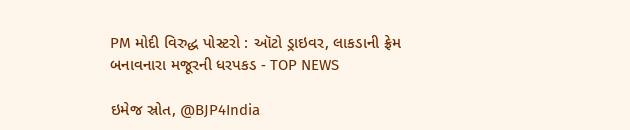PM મોદી વિરુદ્ધ પોસ્ટરો : ઑટો ડ્રાઇવર, લાકડાની ફ્રેમ બનાવનારા મજૂરની ધરપકડ - TOP NEWS

ઇમેજ સ્રોત, @BJP4India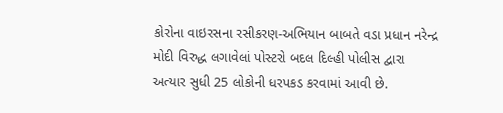કોરોના વાઇરસના રસીકરણ-અભિયાન બાબતે વડા પ્રધાન નરેન્દ્ર મોદી વિરુદ્ધ લગાવેલાં પોસ્ટરો બદલ દિલ્હી પોલીસ દ્વારા અત્યાર સુધી 25 લોકોની ધરપકડ કરવામાં આવી છે.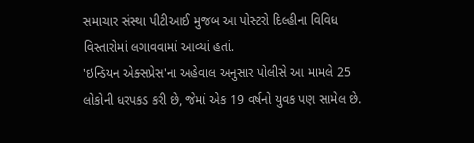સમાચાર સંસ્થા પીટીઆઈ મુજબ આ પોસ્ટરો દિલ્હીના વિવિધ વિસ્તારોમાં લગાવવામાં આવ્યાં હતાં.
'ઇન્ડિયન એક્સપ્રેસ'ના અહેવાલ અનુસાર પોલીસે આ મામલે 25 લોકોની ધરપકડ કરી છે, જેમાં એક 19 વર્ષનો યુવક પણ સામેલ છે.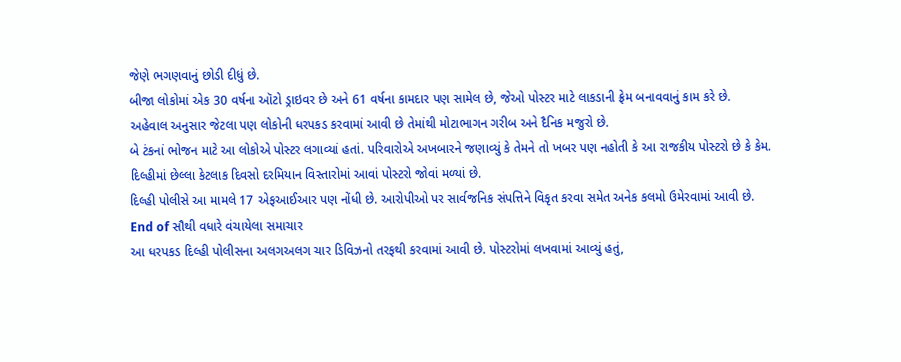જેણે ભગણવાનું છોડી દીધું છે.
બીજા લોકોમાં એક 30 વર્ષના ઑટો ડ્રાઇવર છે અને 61 વર્ષના કામદાર પણ સામેલ છે, જેઓ પોસ્ટર માટે લાકડાની ફ્રેમ બનાવવાનું કામ કરે છે.
અહેવાલ અનુસાર જેટલા પણ લોકોની ધરપકડ કરવામાં આવી છે તેમાંથી મોટાભાગન ગરીબ અને દૈનિક મજુરો છે.
બે ટંકનાં ભોજન માટે આ લોકોએ પોસ્ટર લગાવ્યાં હતાં. પરિવારોએ અખબારને જણાવ્યું કે તેમને તો ખબર પણ નહોતી કે આ રાજકીય પોસ્ટરો છે કે કેમ.
દિલ્હીમાં છેલ્લા કેટલાક દિવસો દરમિયાન વિસ્તારોમાં આવાં પોસ્ટરો જોવાં મળ્યાં છે.
દિલ્હી પોલીસે આ મામલે 17 એફઆઈઆર પણ નોંધી છે. આરોપીઓ પર સાર્વજનિક સંપત્તિને વિકૃત કરવા સમેત અનેક કલમો ઉમેરવામાં આવી છે.
End of સૌથી વધારે વંચાયેલા સમાચાર
આ ધરપકડ દિલ્હી પોલીસના અલગઅલગ ચાર ડિવિઝનો તરફથી કરવામાં આવી છે. પોસ્ટરોમાં લખવામાં આવ્યું હતું,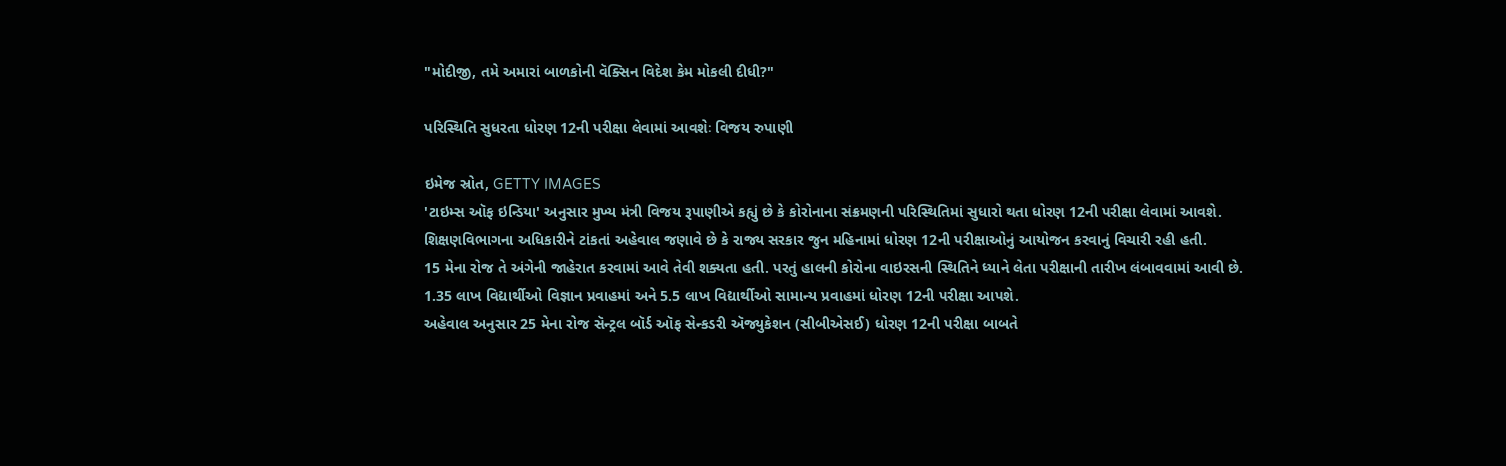"મોદીજી, તમે અમારાં બાળકોની વૅક્સિન વિદેશ કેમ મોકલી દીધી?"

પરિસ્થિતિ સુધરતા ધોરણ 12ની પરીક્ષા લેવામાં આવશેઃ વિજય રુપાણી

ઇમેજ સ્રોત, GETTY IMAGES
'ટાઇમ્સ ઑફ ઇન્ડિયા' અનુસાર મુખ્ય મંત્રી વિજય રૂપાણીએ કહ્યું છે કે કોરોનાના સંક્રમણની પરિસ્થિતિમાં સુધારો થતા ધોરણ 12ની પરીક્ષા લેવામાં આવશે.
શિક્ષણવિભાગના અધિકારીને ટાંકતાં અહેવાલ જણાવે છે કે રાજ્ય સરકાર જુન મહિનામાં ધોરણ 12ની પરીક્ષાઓનું આયોજન કરવાનું વિચારી રહી હતી.
15 મેના રોજ તે અંગેની જાહેરાત કરવામાં આવે તેવી શક્યતા હતી. પરતું હાલની કોરોના વાઇરસની સ્થિતિને ધ્યાને લેતા પરીક્ષાની તારીખ લંબાવવામાં આવી છે.
1.35 લાખ વિદ્યાર્થીઓ વિજ્ઞાન પ્રવાહમાં અને 5.5 લાખ વિદ્યાર્થીઓ સામાન્ય પ્રવાહમાં ધોરણ 12ની પરીક્ષા આપશે.
અહેવાલ અનુસાર 25 મેના રોજ સૅન્ટ્રલ બૉર્ડ ઑફ સેન્કડરી ઍજ્યુકેશન (સીબીએસઈ) ધોરણ 12ની પરીક્ષા બાબતે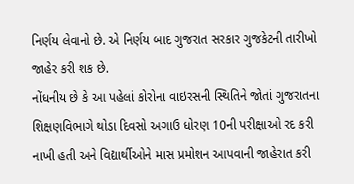નિર્ણય લેવાનો છે. એ નિર્ણય બાદ ગુજરાત સરકાર ગુજકેટની તારીખો જાહેર કરી શક છે.
નોંધનીય છે કે આ પહેલાં કોરોના વાઇરસની સ્થિતિને જોતાં ગુજરાતના શિક્ષણવિભાગે થોડા દિવસો અગાઉ ધોરણ 10ની પરીક્ષાઓ રદ કરી નાખી હતી અને વિદ્યાર્થીઓને માસ પ્રમોશન આપવાની જાહેરાત કરી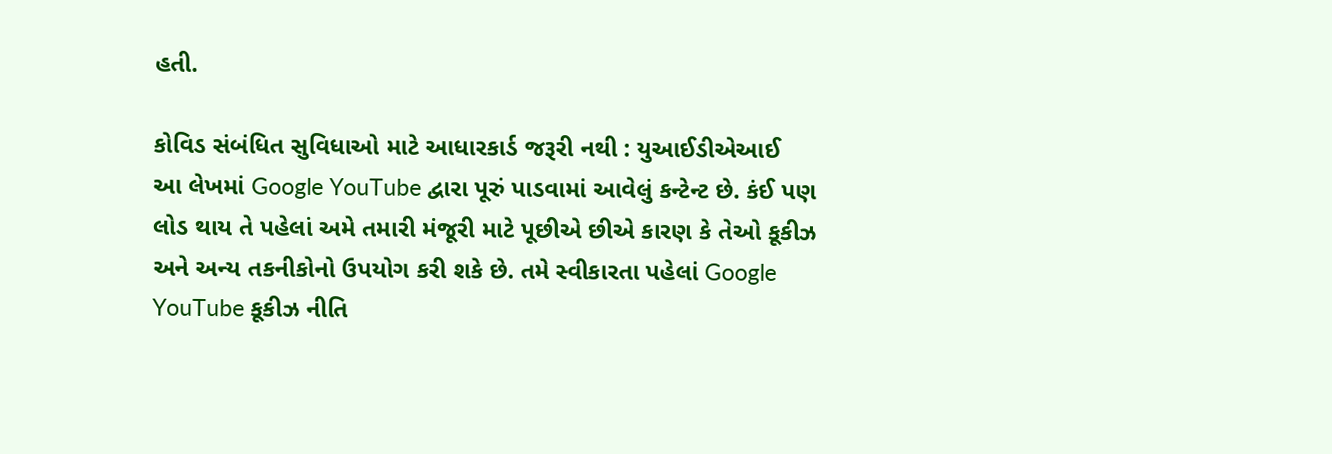હતી.

કોવિડ સંબંધિત સુવિધાઓ માટે આધારકાર્ડ જરૂરી નથી : યુઆઈડીએઆઈ
આ લેખમાં Google YouTube દ્વારા પૂરું પાડવામાં આવેલું કન્ટેન્ટ છે. કંઈ પણ લોડ થાય તે પહેલાં અમે તમારી મંજૂરી માટે પૂછીએ છીએ કારણ કે તેઓ કૂકીઝ અને અન્ય તકનીકોનો ઉપયોગ કરી શકે છે. તમે સ્વીકારતા પહેલાં Google YouTube કૂકીઝ નીતિ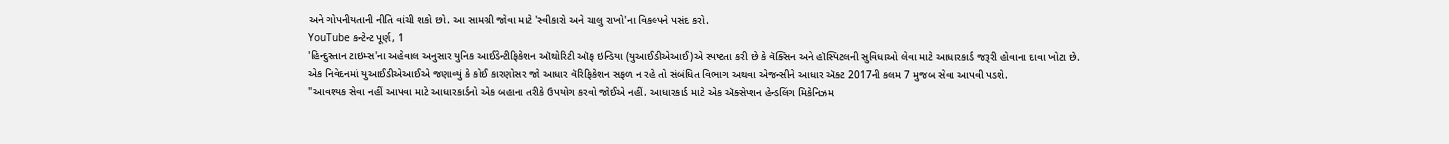અને ગોપનીયતાની નીતિ વાંચી શકો છો. આ સામગ્રી જોવા માટે 'સ્વીકારો અને ચાલુ રાખો'ના વિકલ્પને પસંદ કરો.
YouTube કન્ટેન્ટ પૂર્ણ, 1
'હિન્દુસ્તાન ટાઇમ્સ'ના અહેવાલ અનુસાર યુનિક આઈડેન્ટીફિકેશન ઑથોરિટી ઑફ ઇન્ડિયા (યુઆઈડીએઆઈ)એ સ્પષ્ટતા કરી છે કે વૅક્સિન અને હૉસ્પિટલની સુવિધાઓ લેવા માટે આધારકાર્ડ જરૂરી હોવાના દાવા ખોટા છે.
એક નિવેદનમાં યુઆઈડીએઆઈએ જણાવ્યું કે કોઈ કારણોસર જો આધાર વૅરિફિકેશન સફળ ન રહે તો સંબંધિત વિભાગ અથવા એજન્સીને આધાર ઍક્ટ 2017ની કલમ 7 મુજબ સેવા આપવી પડશે.
"આવશ્યક સેવા નહીં આપવા માટે આધારકાર્ડનો એક બહાના તરીકે ઉપયોગ કરવો જોઈએ નહીં. આધારકાર્ડ માટે એક ઍક્સેપ્શન હેન્ડલિંગ મિકેનિઝમ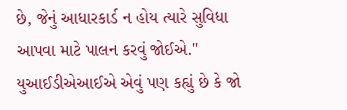છે, જેનું આધારકાર્ડ ન હોય ત્યારે સુવિધા આપવા માટે પાલન કરવું જોઈએ."
યુઆઈડીએઆઈએ એવું પણ કહ્યું છે કે જો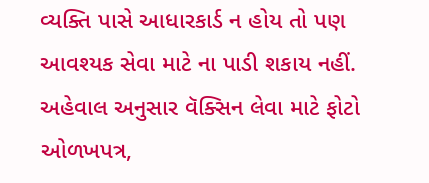વ્યક્તિ પાસે આધારકાર્ડ ન હોય તો પણ આવશ્યક સેવા માટે ના પાડી શકાય નહીં.
અહેવાલ અનુસાર વૅક્સિન લેવા માટે ફોટો ઓળખપત્ર,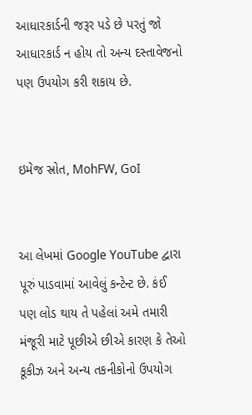આધારકાર્ડની જરૂર પડે છે પરતું જો આધારકાર્ડ ન હોય તો અન્ય દસ્તાવેજનો પણ ઉપયોગ કરી શકાય છે.


ઇમેજ સ્રોત, MohFW, GoI


આ લેખમાં Google YouTube દ્વારા પૂરું પાડવામાં આવેલું કન્ટેન્ટ છે. કંઈ પણ લોડ થાય તે પહેલાં અમે તમારી મંજૂરી માટે પૂછીએ છીએ કારણ કે તેઓ કૂકીઝ અને અન્ય તકનીકોનો ઉપયોગ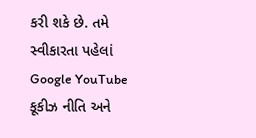કરી શકે છે. તમે સ્વીકારતા પહેલાં Google YouTube કૂકીઝ નીતિ અને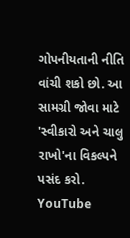ગોપનીયતાની નીતિ વાંચી શકો છો. આ સામગ્રી જોવા માટે 'સ્વીકારો અને ચાલુ રાખો'ના વિકલ્પને પસંદ કરો.
YouTube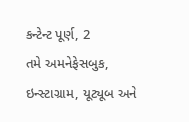કન્ટેન્ટ પૂર્ણ, 2
તમે અમનેફેસબુક, ઇન્સ્ટાગ્રામ, યૂટ્યૂબ અને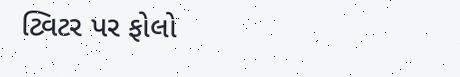ટ્વિટર પર ફોલો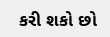કરી શકો છો